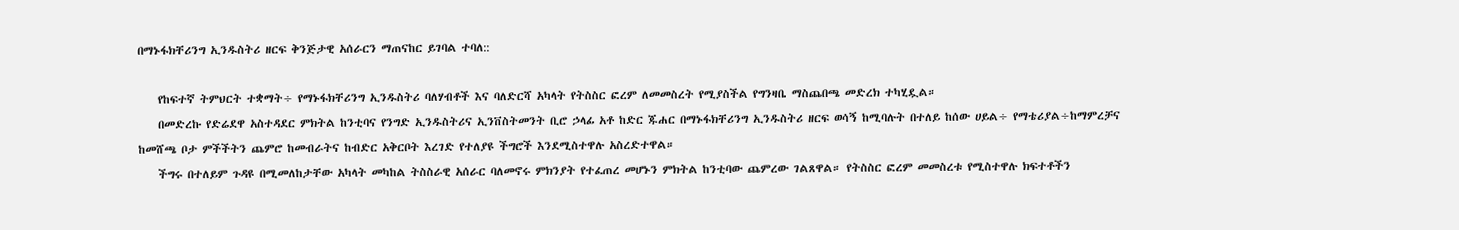በማኑፋክቸሪንግ ኢንዱስትሪ ዘርፍ ቅንጅታዊ አሰራርን ማጠናከር ይገባል ተባለ::

    የከፍተኛ ትምህርት ተቋማት÷ የማኑፋክቸሪንግ ኢንዱስትሪ ባለሃብቶች እና ባለድርሻ አካላት የትስስር ፎረም ለመመስረት የሚያስችል የግንዛቤ ማስጨበጫ መድረክ ተካሂዷል።
    በመድረኩ የድሬደዋ አስተዳደር ምክትል ከንቲባና የንግድ ኢንዱስትሪና ኢንቨስትመንት ቢሮ ኃላፊ አቶ ከድር ጁሐር በማኑፋክቸሪንግ ኢንዱስትሪ ዘርፍ ወሳኝ ከሚባሉት በተለይ ከሰው ሀይል÷ የማቴሪያል÷ከማምረቻና ከመሸጫ ቦታ ምችችትን ጨምሮ ከመብራትና ከብድር አቅርቦት እረገድ የተለያዩ ችግሮች እንደሚስተዋሉ አስረድተዋል።
    ችግሩ በተለይም ጉዳዩ በሚመለከታቸው አካላት መካከል ትስስራዊ አሰራር ባለመኖሩ ምክንያት የተፈጠረ መሆኑን ምክትል ከንቲባው ጨምረው ገልጸዋል። የትስስር ፎረም መመስረቱ የሚስተዋሉ ክፍተቶችን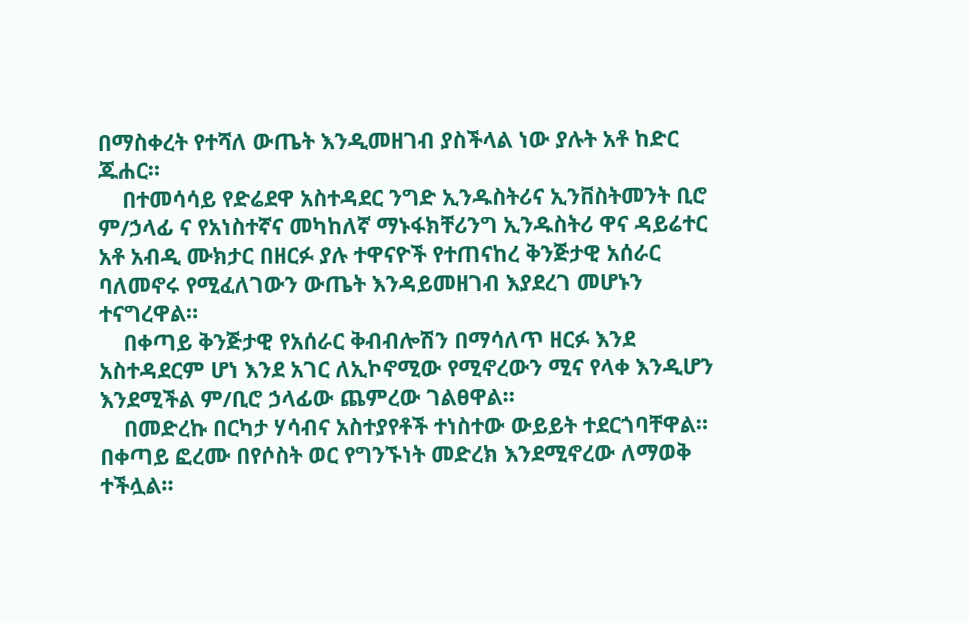በማስቀረት የተሻለ ውጤት እንዲመዘገብ ያስችላል ነው ያሉት አቶ ከድር ጁሐር።
    በተመሳሳይ የድሬደዋ አስተዳደር ንግድ ኢንዱስትሪና ኢንቨስትመንት ቢሮ ም/ኃላፊ ና የአነስተኛና መካከለኛ ማኑፋክቸሪንግ ኢንዱስትሪ ዋና ዳይሬተር አቶ አብዲ ሙክታር በዘርፉ ያሉ ተዋናዮች የተጠናከረ ቅንጅታዊ አሰራር ባለመኖሩ የሚፈለገውን ውጤት እንዳይመዘገብ እያደረገ መሆኑን ተናግረዋል።
    በቀጣይ ቅንጅታዊ የአሰራር ቅብብሎሽን በማሳለጥ ዘርፉ እንደ አስተዳደርም ሆነ እንደ አገር ለኢኮኖሚው የሚኖረውን ሚና የላቀ እንዲሆን እንደሚችል ም/ቢሮ ኃላፊው ጨምረው ገልፀዋል።
    በመድረኩ በርካታ ሃሳብና አስተያየቶች ተነስተው ውይይት ተደርጎባቸዋል። በቀጣይ ፎረሙ በየሶስት ወር የግንኙነት መድረክ እንደሚኖረው ለማወቅ ተችሏል።